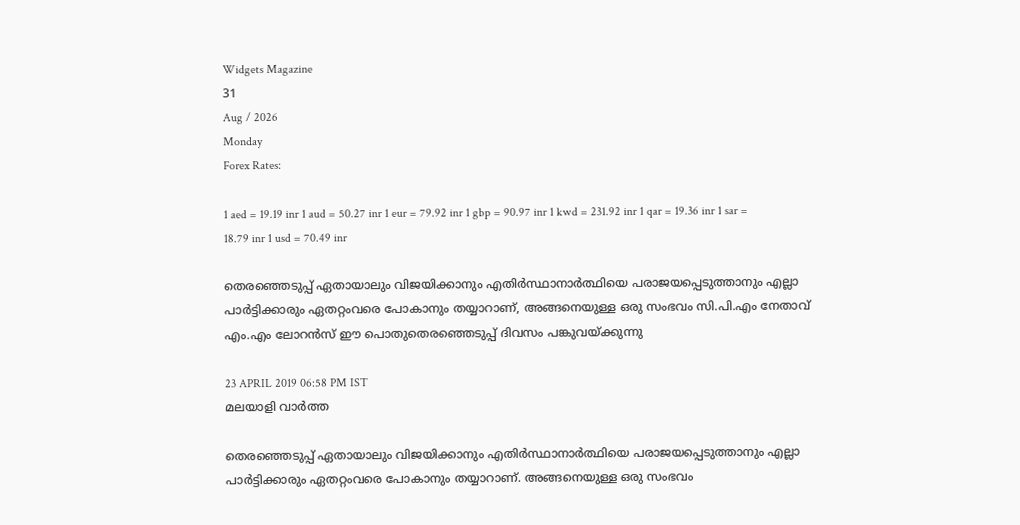Widgets Magazine
31
Aug / 2026
Monday
Forex Rates:

1 aed = 19.19 inr 1 aud = 50.27 inr 1 eur = 79.92 inr 1 gbp = 90.97 inr 1 kwd = 231.92 inr 1 qar = 19.36 inr 1 sar = 18.79 inr 1 usd = 70.49 inr

തെരഞ്ഞെടുപ്പ് ഏതായാലും വിജയിക്കാനും എതിര്‍സ്ഥാനാര്‍ത്ഥിയെ പരാജയപ്പെടുത്താനും എല്ലാ പാര്‍ട്ടിക്കാരും ഏതറ്റംവരെ പോകാനും തയ്യാറാണ്, അങ്ങനെയുള്ള ഒരു സംഭവം സി.പി.എം നേതാവ് എം.എം ലോറന്‍സ് ഈ പൊതുതെരഞ്ഞെടുപ്പ് ദിവസം പങ്കുവയ്ക്കുന്നു

23 APRIL 2019 06:58 PM IST
മലയാളി വാര്‍ത്ത

തെരഞ്ഞെടുപ്പ് ഏതായാലും വിജയിക്കാനും എതിര്‍സ്ഥാനാര്‍ത്ഥിയെ പരാജയപ്പെടുത്താനും എല്ലാ പാര്‍ട്ടിക്കാരും ഏതറ്റംവരെ പോകാനും തയ്യാറാണ്. അങ്ങനെയുള്ള ഒരു സംഭവം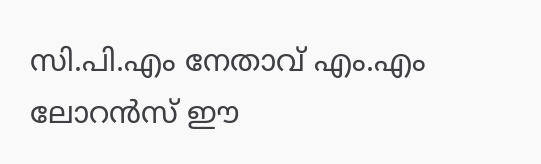സി.പി.എം നേതാവ് എം.എം ലോറന്‍സ് ഈ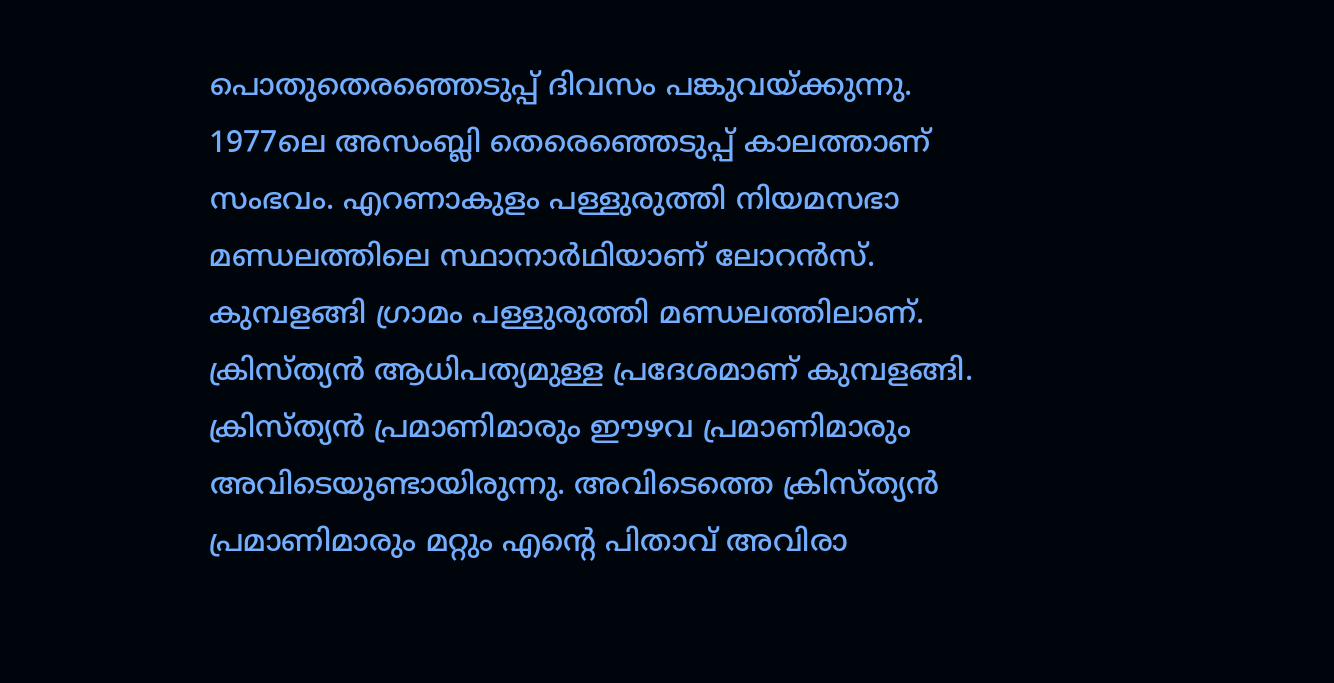പൊതുതെരഞ്ഞെടുപ്പ് ദിവസം പങ്കുവയ്ക്കുന്നു. 1977ലെ അസംബ്ലി തെരെഞ്ഞെടുപ്പ് കാലത്താണ് സംഭവം. എറണാകുളം പള്ളുരുത്തി നിയമസഭാ മണ്ഡലത്തിലെ സ്ഥാനാര്‍ഥിയാണ് ലോറന്‍സ്. കുമ്പളങ്ങി ഗ്രാമം പള്ളുരുത്തി മണ്ഡലത്തിലാണ്. ക്രിസ്ത്യന്‍ ആധിപത്യമുള്ള പ്രദേശമാണ് കുമ്പളങ്ങി. ക്രിസ്ത്യന്‍ പ്രമാണിമാരും ഈഴവ പ്രമാണിമാരും അവിടെയുണ്ടായിരുന്നു. അവിടെത്തെ ക്രിസ്ത്യന്‍ പ്രമാണിമാരും മറ്റും എന്റെ പിതാവ് അവിരാ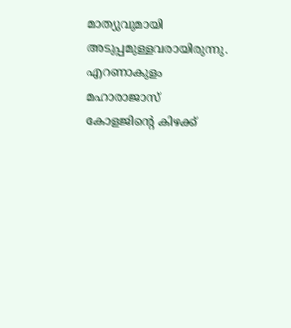മാത്യുവുമായി അടുപ്പമുള്ളവരായിരുന്നു. എറണാകുളം മഹാരാജാസ് കോളജിന്റെ കിഴക്ക്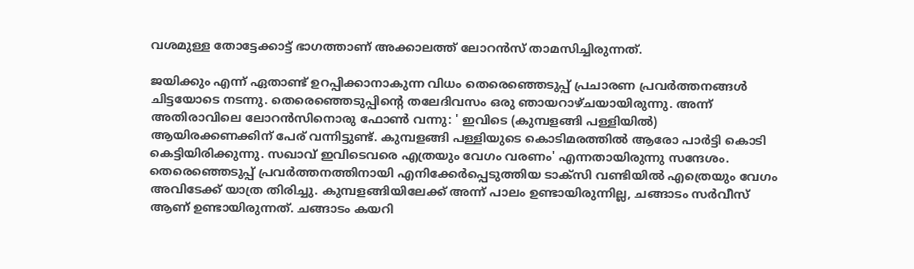വശമുള്ള തോട്ടേക്കാട്ട് ഭാഗത്താണ് അക്കാലത്ത് ലോറന്‍സ് താമസിച്ചിരുന്നത്.

ജയിക്കും എന്ന് ഏതാണ്ട് ഉറപ്പിക്കാനാകുന്ന വിധം തെരെഞ്ഞെടുപ്പ് പ്രചാരണ പ്രവര്‍ത്തനങ്ങള്‍ ചിട്ടയോടെ നടന്നു. തെരെഞ്ഞെടുപ്പിന്റെ തലേദിവസം ഒരു ഞായറാഴ്ചയായിരുന്നു. അന്ന് അതിരാവിലെ ലോറന്‍സിനൊരു ഫോണ്‍ വന്നു: ' ഇവിടെ (കുമ്പളങ്ങി പള്ളിയില്‍) ആയിരക്കണക്കിന് പേര് വന്നിട്ടുണ്ട്. കുമ്പളങ്ങി പള്ളിയുടെ കൊടിമരത്തില്‍ ആരോ പാര്‍ട്ടി കൊടി കെട്ടിയിരിക്കുന്നു. സഖാവ് ഇവിടെവരെ എത്രയും വേഗം വരണം' എന്നതായിരുന്നു സന്ദേശം. തെരെഞ്ഞെടുപ്പ് പ്രവര്‍ത്തനത്തിനായി എനിക്കേര്‍പ്പെടുത്തിയ ടാക്‌സി വണ്ടിയില്‍ എത്രെയും വേഗം അവിടേക്ക് യാത്ര തിരിച്ചു. കുമ്പളങ്ങിയിലേക്ക് അന്ന് പാലം ഉണ്ടായിരുന്നില്ല, ചങ്ങാടം സര്‍വീസ് ആണ് ഉണ്ടായിരുന്നത്. ചങ്ങാടം കയറി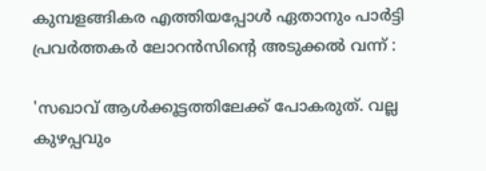കുമ്പളങ്ങികര എത്തിയപ്പോള്‍ ഏതാനും പാര്‍ട്ടി പ്രവര്‍ത്തകര്‍ ലോറന്‍സിന്റെ അടുക്കല്‍ വന്ന് :

'സഖാവ് ആള്‍ക്കൂട്ടത്തിലേക്ക് പോകരുത്. വല്ല കുഴപ്പവും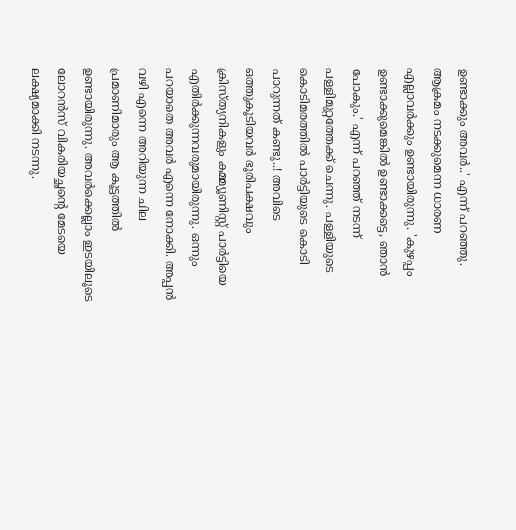ഉണ്ടാക്കും അവര്‍..' എന്ന് പറഞ്ഞു. ആക്രമം നടക്കുമെന്ന ധാരണ എല്ലാവര്‍ക്കും ഉണ്ടായിരുന്നു. 'കുഴപ്പം ഉണ്ടാക്കുമെങ്കില്‍ ഉണ്ടാക്കട്ടെ, ഞാന്‍ പോകും.' എന്ന് പറഞ്ഞ് നടന്ന് പള്ളിമുറ്റത്തേക്ക് ചെന്നു. പള്ളിയുടെ കൊടിമരത്തില്‍ പാര്‍ട്ടിയുടെ കൊടി പാറുന്നത് കണ്ടു..! അവിടെ ഒത്തുകൂടിയവര്‍ ഭൂരിപക്ഷവും ക്രിസ്ത്യനികളും കമ്മ്യൂണിസ്റ്റ് പാര്‍ട്ടിയെ എതിര്‍ക്കുന്നവരുമായിരുന്നു. ഒന്നും പറയാതെ അവര്‍ എന്നെ നോക്കി. അപ്പന്‍ വഴി എന്നെ അറിയുന്ന ചില പ്രമാണിമാരും ആ കൂട്ടത്തില്‍ ഉണ്ടായിരുന്നു. അവര്‍ക്കെല്ലാം ഇടയിലൂടെ ലോറന്‍സ് വികരിയച്ഛന്റെ മേടയെ ലക്ഷ്യമാക്കി നടന്നു.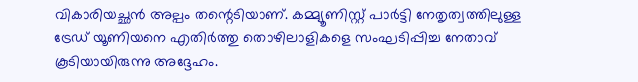വികാരിയച്ഛന്‍ അല്പം തന്റെടിയാണ്. കമ്മ്യൂണിസ്റ്റ് പാര്‍ട്ടി നേതൃത്വത്തിലുള്ള ട്രേഡ് യൂണിയനെ എതിര്‍ത്തു തൊഴിലാളികളെ സംഘടിപ്പിച്ച നേതാവ് കൂടിയായിരുന്നു അദ്ദേഹം.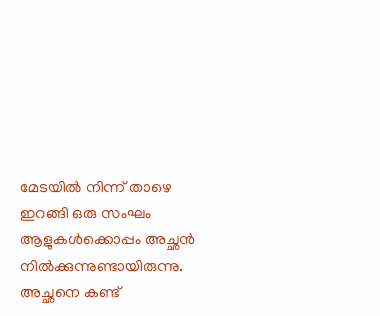മേടയില്‍ നിന്ന് താഴെ ഇറങ്ങി ഒരു സംഘം ആളുകള്‍ക്കൊപ്പം അച്ഛന്‍ നില്‍ക്കുന്നുണ്ടായിരുന്നു. അച്ഛനെ കണ്ട്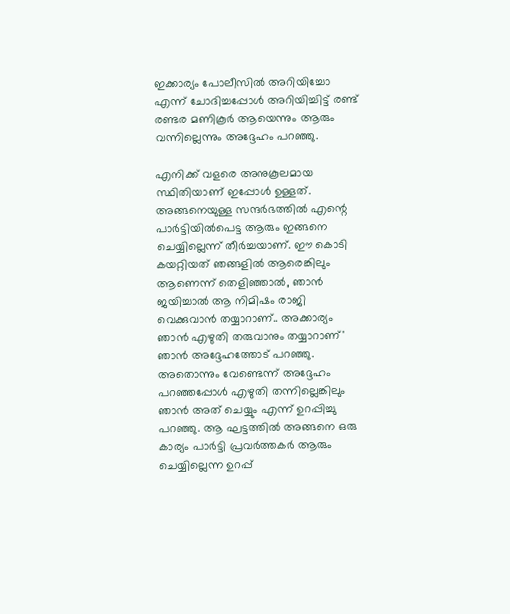ഇക്കാര്യം പോലീസില്‍ അറിയിച്ചോ എന്ന് ചോദിച്ചപ്പോള്‍ അറിയിച്ചിട്ട് രണ്ട് രണ്ടര മണികൂര്‍ ആയെന്നും ആരും വന്നില്ലെന്നും അദ്ദേഹം പറഞ്ഞു.

എനിക്ക് വളരെ അനുകൂലമായ സ്ഥിതിയാണ് ഇപ്പോള്‍ ഉള്ളത്. അങ്ങനെയുള്ള സന്ദര്‍ഭത്തില്‍ എന്റെ പാര്‍ട്ടിയില്‍പെട്ട ആരും ഇങ്ങനെ ചെയ്യില്ലെന്ന് തീര്‍ച്ചയാണ്. ഈ കൊടി കയറ്റിയത് ഞങ്ങളില്‍ ആരെങ്കിലും ആണെന്ന് തെളിഞ്ഞാല്‍, ഞാന്‍ ജയിച്ചാല്‍ ആ നിമിഷം രാജി വെക്കുവാന്‍ തയ്യാറാണ്.. അക്കാര്യം ഞാന്‍ എഴുതി തരുവാനും തയ്യാറാണ്' ഞാന്‍ അദ്ദേഹത്തോട് പറഞ്ഞു. അതൊന്നും വേണ്ടെന്ന് അദ്ദേഹം പറഞ്ഞപ്പോള്‍ എഴുതി തന്നില്ലെങ്കിലും ഞാന്‍ അത് ചെയ്യും എന്ന് ഉറപ്പിച്ചു പറഞ്ഞു. ആ ഘട്ടത്തില്‍ അങ്ങനെ ഒരു കാര്യം പാര്‍ട്ടി പ്രവര്‍ത്തകര്‍ ആരും ചെയ്യില്ലെന്ന ഉറപ്പ്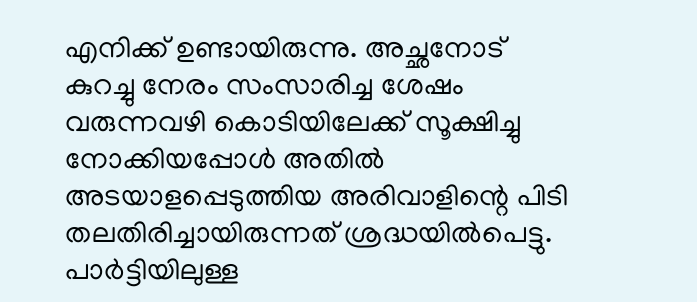എനിക്ക് ഉണ്ടായിരുന്നു. അച്ഛനോട് കുറച്ചു നേരം സംസാരിച്ച ശേഷം വരുന്നവഴി കൊടിയിലേക്ക് സൂക്ഷിച്ചു നോക്കിയപ്പോള്‍ അതില്‍ അടയാളപ്പെടുത്തിയ അരിവാളിന്റെ പിടി തലതിരിച്ചായിരുന്നത് ശ്രദ്ധയില്‍പെട്ടു. പാര്‍ട്ടിയിലുള്ള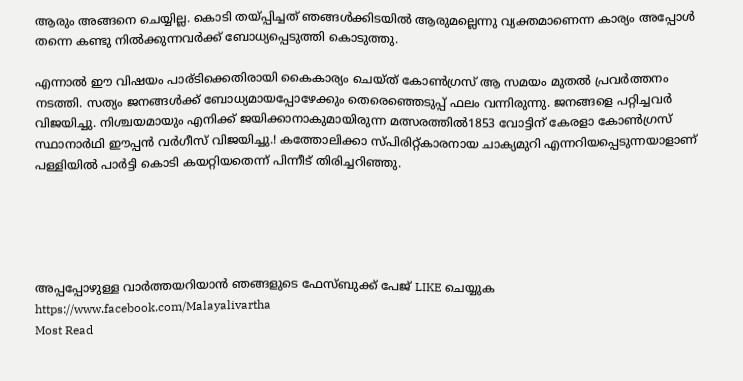ആരും അങ്ങനെ ചെയ്യില്ല. കൊടി തയ്പ്പിച്ചത് ഞങ്ങള്‍ക്കിടയില്‍ ആരുമല്ലെന്നു വ്യക്തമാണെന്ന കാര്യം അപ്പോള്‍ തന്നെ കണ്ടു നില്‍ക്കുന്നവര്‍ക്ക് ബോധ്യപ്പെടുത്തി കൊടുത്തു.

എന്നാല്‍ ഈ വിഷയം പാര്ടിക്കെതിരായി കൈകാര്യം ചെയ്ത് കോണ്‍ഗ്രസ് ആ സമയം മുതല്‍ പ്രവര്‍ത്തനം നടത്തി. സത്യം ജനങ്ങള്‍ക്ക് ബോധ്യമായപ്പോഴേക്കും തെരെഞ്ഞെടുപ്പ് ഫലം വന്നിരുന്നു. ജനങ്ങളെ പറ്റിച്ചവര്‍ വിജയിച്ചു. നിശ്ചയമായും എനിക്ക് ജയിക്കാനാകുമായിരുന്ന മത്സരത്തില്‍1853 വോട്ടിന് കേരളാ കോണ്‍ഗ്രസ് സ്ഥാനാര്‍ഥി ഈപ്പന്‍ വര്‍ഗീസ് വിജയിച്ചു.! കത്തോലിക്കാ സ്പിരിറ്റ്കാരനായ ചാക്യമുറി എന്നറിയപ്പെടുന്നയാളാണ് പള്ളിയില്‍ പാര്‍ട്ടി കൊടി കയറ്റിയതെന്ന് പിന്നീട് തിരിച്ചറിഞ്ഞു.





അപ്പപ്പോഴുള്ള വാര്‍ത്തയറിയാന്‍ ഞങ്ങളുടെ ഫേസ്‌ബുക്ക്‌ പേജ് LIKE ചെയ്യുക
https://www.facebook.com/Malayalivartha
Most Read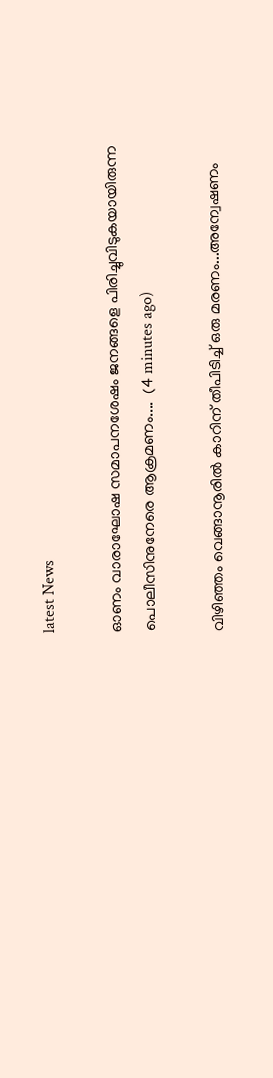latest News

ഓണം വാരാഘോഷ സമാപനശേഷം ജനങ്ങളെ പിരിച്ചുവിടുകയായിരുന്ന പൊലീസിനുനേരെ ആക്രമണം....  (4 minutes ago)

വിഴിഞ്ഞം വെങ്ങാനൂരിൽ കാറിന് തീപിടിച്ച് ഒരു മരണം...അന്വേഷണം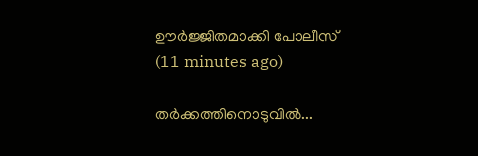ഊർജ്ജിതമാക്കി പോലീസ്  (11 minutes ago)

തർക്കത്തിനൊടുവിൽ...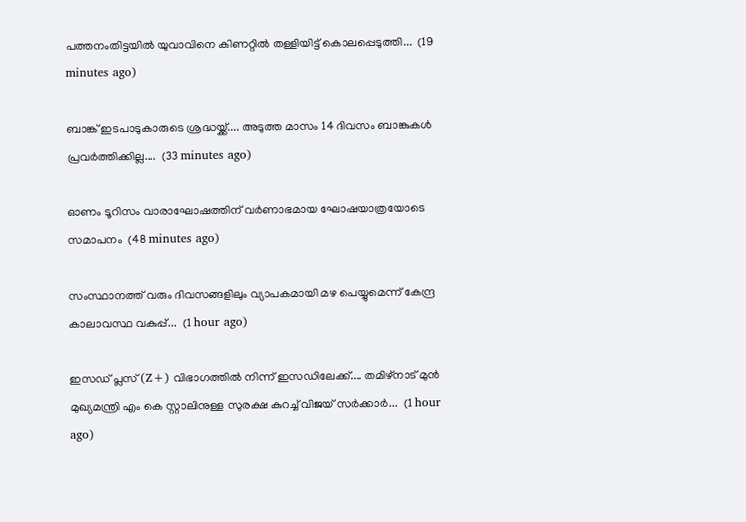പത്തനംതിട്ടയില്‍ യുവാവിനെ കിണറ്റില്‍ തള്ളിയിട്ട് കൊലപ്പെടുത്തി...  (19 minutes ago)

ബാങ്ക് ഇടപാടുകാരുടെ ശ്രദ്ധയ്ക്ക്.... അടുത്ത മാസം 14 ദിവസം ബാങ്കുകൾ പ്രവർത്തിക്കില്ല....  (33 minutes ago)

ഓണം ടൂറിസം വാരാഘോഷത്തിന് വര്‍ണാഭമായ ഘോഷയാത്രയോടെ സമാപനം  (48 minutes ago)

സംസ്ഥാനത്ത് വരും ദിവസങ്ങളിലും വ്യാപകമായി മഴ പെയ്യുമെന്ന് കേന്ദ്ര കാലാവസ്ഥ വകുപ്പ്...  (1 hour ago)

ഇസഡ് പ്ലസ് (Z+) വിഭാഗത്തിൽ നിന്ന് ഇസഡിലേക്ക്.... തമിഴ്നാട്‌ മുൻ മുഖ്യമന്ത്രി എം കെ സ്റ്റാലിനുള്ള സുരക്ഷ കുറച്ച് വിജയ് സർക്കാർ...  (1 hour ago)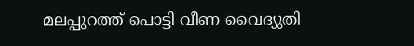മലപ്പുറത്ത് പൊട്ടി വീണ വൈദ്യുതി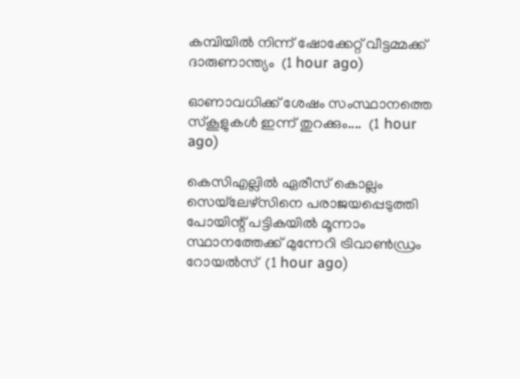കമ്പിയിൽ നിന്ന് ഷോക്കേറ്റ് വീട്ടമ്മക്ക് ദാരുണാന്ത്യം  (1 hour ago)

ഓണാവധിക്ക് ശേഷം സംസ്ഥാനത്തെ സ്‌കൂളുകൾ ഇന്ന് തുറക്കും....  (1 hour ago)

കെസിഎല്ലിൽ ഏരീസ് കൊല്ലം സെയ്‌ലേഴ്‌സിനെ പരാജയപ്പെടുത്തി പോയിന്റ് പട്ടികയിൽ മൂന്നാം സ്ഥാനത്തേക്ക് മുന്നേറി ട്രിവാൺഡ്രം റോയൽസ്  (1 hour ago)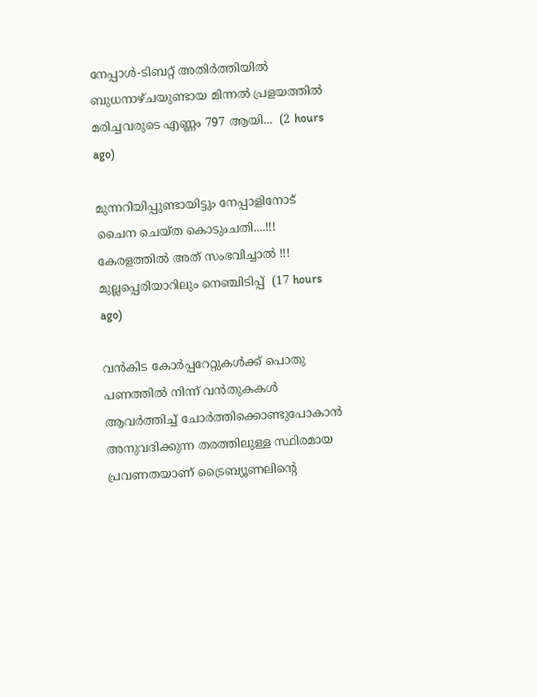നേപ്പാൾ-ടിബറ്റ് അതിർത്തിയിൽ ബുധനാഴ്ചയുണ്ടായ മിന്നൽ പ്രളയത്തിൽ മരിച്ചവരുടെ എണ്ണം 797 ആയി...  (2 hours ago)

മുന്നറിയിപ്പുണ്ടായിട്ടും നേപ്പാളിനോട് ചൈന ചെയ്ത കൊടുംചതി....!!! കേരളത്തിൽ അത് സംഭവിച്ചാൽ !!! മുല്ലപ്പെരിയാറിലും നെഞ്ചിടിപ്പ്  (17 hours ago)

വൻകിട കോർപ്പറേറ്റുകൾക്ക് പൊതു പണത്തിൽ നിന്ന് വൻതുകകൾ ആവർത്തിച്ച് ചോർത്തിക്കൊണ്ടുപോകാൻ അനുവദിക്കുന്ന തരത്തിലുള്ള സ്ഥിരമായ പ്രവണതയാണ് ട്രൈബ്യൂണലിന്റെ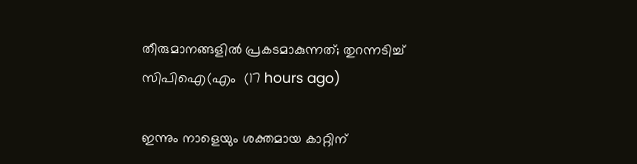തീരുമാനങ്ങളിൽ പ്രകടമാകുന്നത്; തുറന്നടിച്ച് സിപിഐ(എം  (17 hours ago)

ഇന്നും നാളെയും ശക്തമായ കാറ്റിന്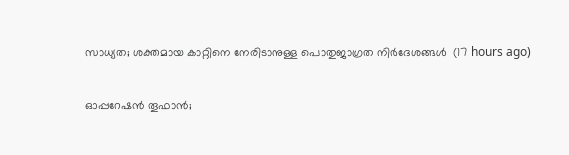സാധ്യത; ശക്തമായ കാറ്റിനെ നേരിടാനുള്ള പൊതുജാഗ്രത നിർദേശങ്ങൾ  (17 hours ago)

ഓപ്പറേഷന്‍ തൂഫാന്‍;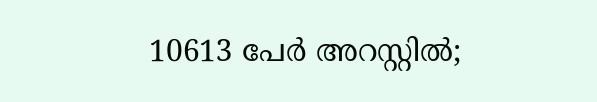10613 പേർ അറസ്റ്റിൽ;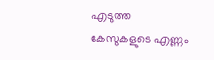എടുത്ത കേസുകളുടെ എണ്ണം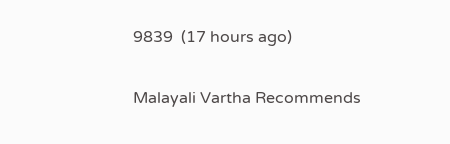9839  (17 hours ago)

Malayali Vartha Recommends